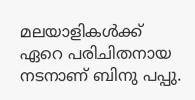മലയാളികള്‍ക്ക് ഏറെ പരിചിതനായ നടനാണ് ബിനു പപ്പു.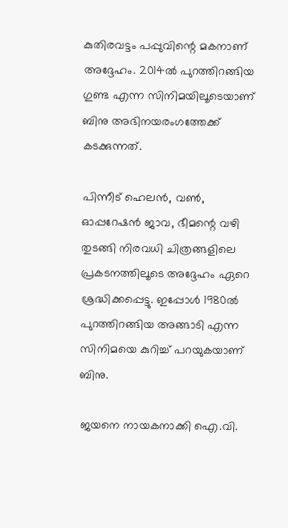കുതിരവട്ടം പപ്പുവിന്റെ മകനാണ് അദ്ദേഹം. 2014ല്‍ പുറത്തിറങ്ങിയ ഗുണ്ട എന്ന സിനിമയിലൂടെയാണ് ബിനു അഭിനയരംഗത്തേക്ക് കടക്കുന്നത്.

പിന്നീട് ഹെലന്‍, വണ്‍, ഓപ്പറേഷന്‍ ജാവ, ഭീമന്റെ വഴി തുടങ്ങി നിരവധി ചിത്രങ്ങളിലെ പ്രകടനത്തിലൂടെ അദ്ദേഹം ഏറെ ശ്രദ്ധിക്കപ്പെട്ടു. ഇപ്പോള്‍ 1980ല്‍ പുറത്തിറങ്ങിയ അങ്ങാടി എന്ന സിനിമയെ കുറിച്ച് പറയുകയാണ് ബിനു.

ജയനെ നായകനാക്കി ഐ.വി.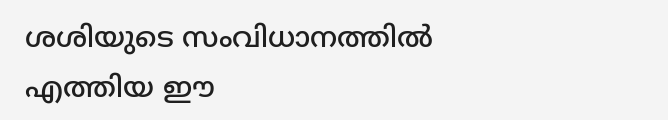ശശിയുടെ സംവിധാനത്തില്‍ എത്തിയ ഈ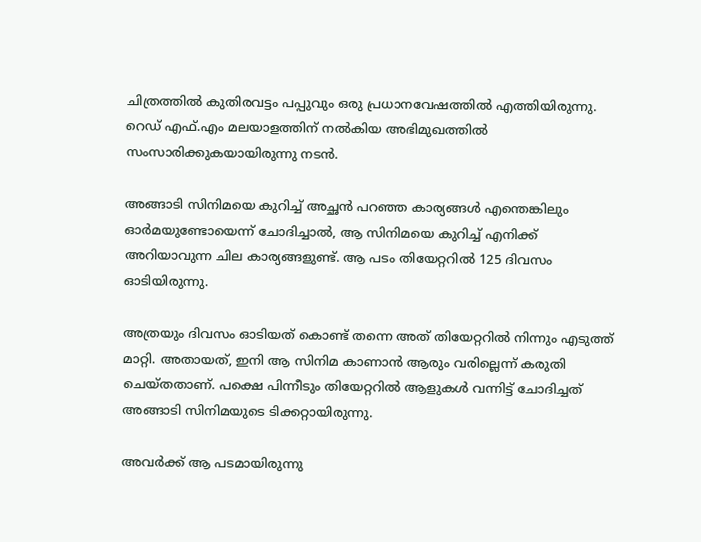ചിത്രത്തില്‍ കുതിരവട്ടം പപ്പുവും ഒരു പ്രധാനവേഷത്തില്‍ എത്തിയിരുന്നു. റെഡ് എഫ്.എം മലയാളത്തിന് നല്‍കിയ അഭിമുഖത്തില്‍ സംസാരിക്കുകയായിരുന്നു നടന്‍.

അങ്ങാടി സിനിമയെ കുറിച്ച് അച്ഛന്‍ പറഞ്ഞ കാര്യങ്ങള്‍ എന്തെങ്കിലും ഓര്‍മയുണ്ടോയെന്ന് ചോദിച്ചാല്‍, ആ സിനിമയെ കുറിച്ച് എനിക്ക് അറിയാവുന്ന ചില കാര്യങ്ങളുണ്ട്. ആ പടം തിയേറ്ററില്‍ 125 ദിവസം ഓടിയിരുന്നു.

അത്രയും ദിവസം ഓടിയത് കൊണ്ട് തന്നെ അത് തിയേറ്ററില്‍ നിന്നും എടുത്ത് മാറ്റി. അതായത്, ഇനി ആ സിനിമ കാണാന്‍ ആരും വരില്ലെന്ന് കരുതി ചെയ്തതാണ്. പക്ഷെ പിന്നീടും തിയേറ്ററില്‍ ആളുകള്‍ വന്നിട്ട് ചോദിച്ചത് അങ്ങാടി സിനിമയുടെ ടിക്കറ്റായിരുന്നു.

അവര്‍ക്ക് ആ പടമായിരുന്നു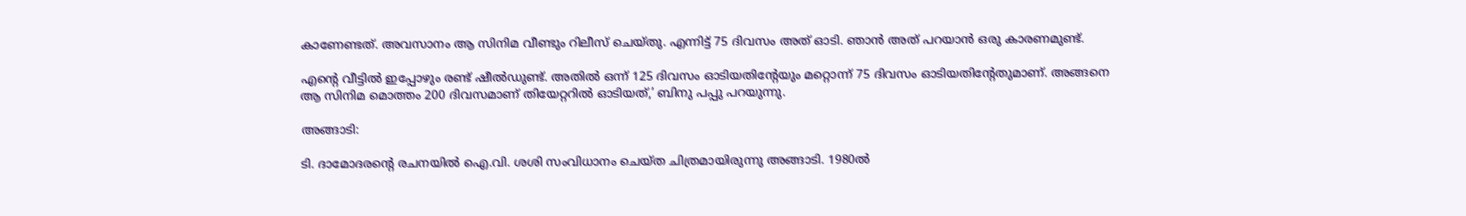കാണേണ്ടത്. അവസാനം ആ സിനിമ വീണ്ടും റിലീസ് ചെയ്തു. എന്നിട്ട് 75 ദിവസം അത് ഓടി. ഞാന്‍ അത് പറയാന്‍ ഒരു കാരണമുണ്ട്.

എന്റെ വീട്ടില്‍ ഇപ്പോഴും രണ്ട് ഷീല്‍ഡുണ്ട്. അതില്‍ ഒന്ന് 125 ദിവസം ഓടിയതിന്റേയും മറ്റൊന്ന് 75 ദിവസം ഓടിയതിന്റേതുമാണ്. അങ്ങനെ ആ സിനിമ മൊത്തം 200 ദിവസമാണ് തിയേറ്ററില്‍ ഓടിയത്,’ ബിനു പപ്പു പറയുന്നു.

അങ്ങാടി:

ടി. ദാമോദരന്റെ രചനയില്‍ ഐ.വി. ശശി സംവിധാനം ചെയ്ത ചിത്രമായിരുന്നു അങ്ങാടി. 1980ല്‍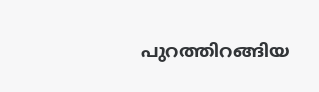പുറത്തിറങ്ങിയ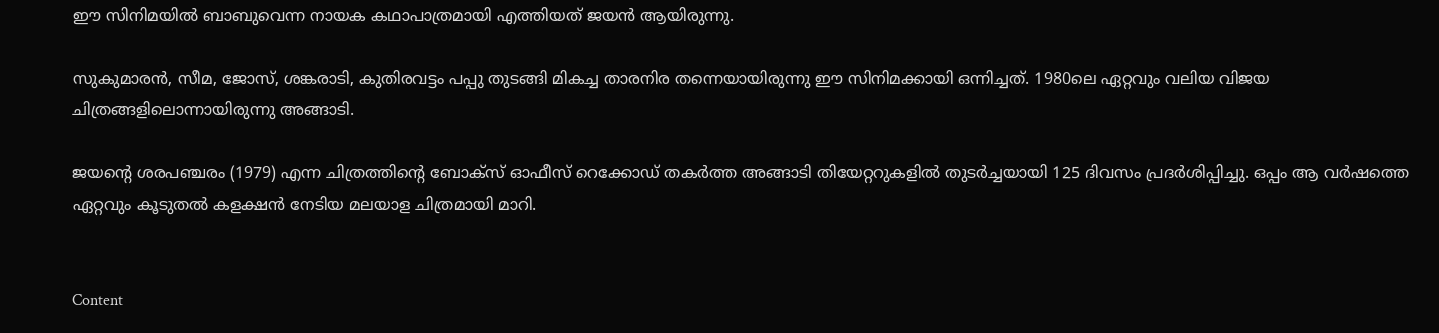ഈ സിനിമയില്‍ ബാബുവെന്ന നായക കഥാപാത്രമായി എത്തിയത് ജയന്‍ ആയിരുന്നു.

സുകുമാരന്‍, സീമ, ജോസ്, ശങ്കരാടി, കുതിരവട്ടം പപ്പു തുടങ്ങി മികച്ച താരനിര തന്നെയായിരുന്നു ഈ സിനിമക്കായി ഒന്നിച്ചത്. 1980ലെ ഏറ്റവും വലിയ വിജയ ചിത്രങ്ങളിലൊന്നായിരുന്നു അങ്ങാടി.

ജയന്റെ ശരപഞ്ചരം (1979) എന്ന ചിത്രത്തിന്റെ ബോക്‌സ് ഓഫീസ് റെക്കോഡ് തകര്‍ത്ത അങ്ങാടി തിയേറ്ററുകളില്‍ തുടര്‍ച്ചയായി 125 ദിവസം പ്രദര്‍ശിപ്പിച്ചു. ഒപ്പം ആ വര്‍ഷത്തെ ഏറ്റവും കൂടുതല്‍ കളക്ഷന്‍ നേടിയ മലയാള ചിത്രമായി മാറി.


Content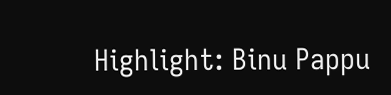Highlight: Binu Pappu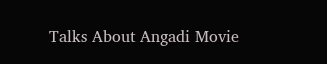Talks About Angadi Movie